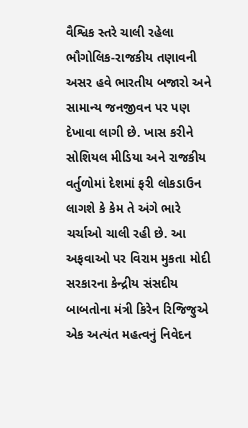વૈશ્વિક સ્તરે ચાલી રહેલા ભૌગોલિક-રાજકીય તણાવની અસર હવે ભારતીય બજારો અને સામાન્ય જનજીવન પર પણ દેખાવા લાગી છે. ખાસ કરીને સોશિયલ મીડિયા અને રાજકીય વર્તુળોમાં દેશમાં ફરી લોકડાઉન લાગશે કે કેમ તે અંગે ભારે ચર્ચાઓ ચાલી રહી છે. આ અફવાઓ પર વિરામ મુકતા મોદી સરકારના કેન્દ્રીય સંસદીય બાબતોના મંત્રી કિરેન રિજિજુએ એક અત્યંત મહત્વનું નિવેદન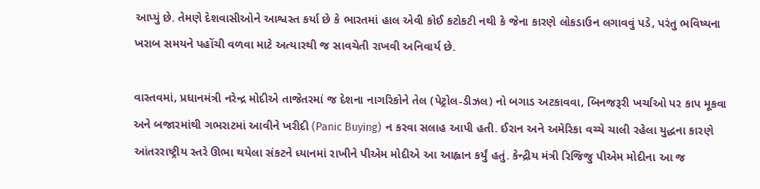આપ્યું છે. તેમણે દેશવાસીઓને આશ્વસ્ત કર્યા છે કે ભારતમાં હાલ એવી કોઈ કટોકટી નથી કે જેના કારણે લોકડાઉન લગાવવું પડે, પરંતુ ભવિષ્યના ખરાબ સમયને પહોંચી વળવા માટે અત્યારથી જ સાવચેતી રાખવી અનિવાર્ય છે.

વાસ્તવમાં, પ્રધાનમંત્રી નરેન્દ્ર મોદીએ તાજેતરમાં જ દેશના નાગરિકોને તેલ (પેટ્રોલ-ડીઝલ) નો બગાડ અટકાવવા, બિનજરૂરી ખર્ચાઓ પર કાપ મૂકવા અને બજારમાંથી ગભરાટમાં આવીને ખરીદી (Panic Buying) ન કરવા સલાહ આપી હતી. ઈરાન અને અમેરિકા વચ્ચે ચાલી રહેલા યુદ્ધના કારણે આંતરરાષ્ટ્રીય સ્તરે ઊભા થયેલા સંકટને ધ્યાનમાં રાખીને પીએમ મોદીએ આ આહ્વાન કર્યું હતું. કેન્દ્રીય મંત્રી રિજિજુ પીએમ મોદીના આ જ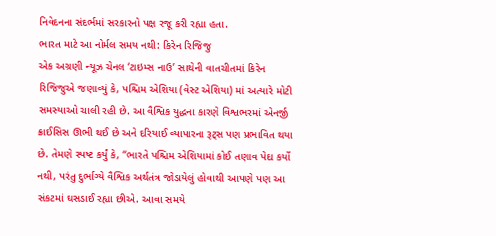નિવેદનના સંદર્ભમાં સરકારનો પક્ષ રજૂ કરી રહ્યા હતા.
ભારત માટે આ નોર્મલ સમય નથી: કિરેન રિજિજુ
એક અગ્રણી ન્યૂઝ ચેનલ ‘ટાઇમ્સ નાઉ’ સાથેની વાતચીતમાં કિરેન રિજિજુએ જણાવ્યું કે, પશ્ચિમ એશિયા (વેસ્ટ એશિયા) માં અત્યારે મોટી સમસ્યાઓ ચાલી રહી છે. આ વૈશ્વિક યુદ્ધના કારણે વિશ્વભરમાં એનર્જી ક્રાઈસિસ ઊભી થઈ છે અને દરિયાઈ વ્યાપારના રૂટ્સ પણ પ્રભાવિત થયા છે. તેમણે સ્પષ્ટ કર્યું કે, “ભારતે પશ્ચિમ એશિયામાં કોઈ તણાવ પેદા કર્યો નથી, પરંતુ દુર્ભાગ્યે વૈશ્વિક અર્થતંત્ર જોડાયેલું હોવાથી આપણે પણ આ સંકટમાં ઘસડાઈ રહ્યા છીએ. આવા સમયે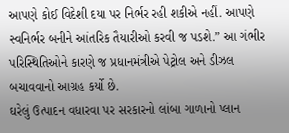આપણે કોઈ વિદેશી દયા પર નિર્ભર રહી શકીએ નહીં. આપણે સ્વનિર્ભર બનીને આંતરિક તૈયારીઓ કરવી જ પડશે.” આ ગંભીર પરિસ્થિતિઓને કારણે જ પ્રધાનમંત્રીએ પેટ્રોલ અને ડીઝલ બચાવવાનો આગ્રહ કર્યો છે.
ઘરેલું ઉત્પાદન વધારવા પર સરકારનો લાંબા ગાળાનો પ્લાન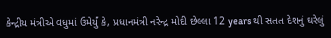કેન્દ્રીય મંત્રીએ વધુમાં ઉમેર્યું કે, પ્રધાનમંત્રી નરેન્દ્ર મોદી છેલ્લા 12 years થી સતત દેશનું ઘરેલું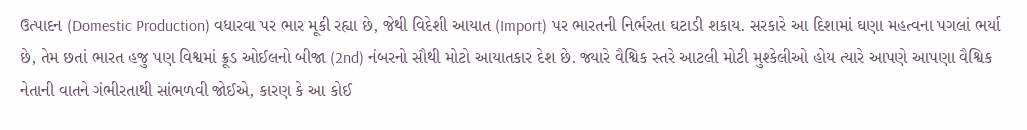ઉત્પાદન (Domestic Production) વધારવા પર ભાર મૂકી રહ્યા છે, જેથી વિદેશી આયાત (Import) પર ભારતની નિર્ભરતા ઘટાડી શકાય. સરકારે આ દિશામાં ઘણા મહત્વના પગલાં ભર્યા છે, તેમ છતાં ભારત હજુ પણ વિશ્વમાં ક્રૂડ ઓઈલનો બીજા (2nd) નંબરનો સૌથી મોટો આયાતકાર દેશ છે. જ્યારે વૈશ્વિક સ્તરે આટલી મોટી મુશ્કેલીઓ હોય ત્યારે આપણે આપણા વૈશ્વિક નેતાની વાતને ગંભીરતાથી સાંભળવી જોઈએ, કારણ કે આ કોઈ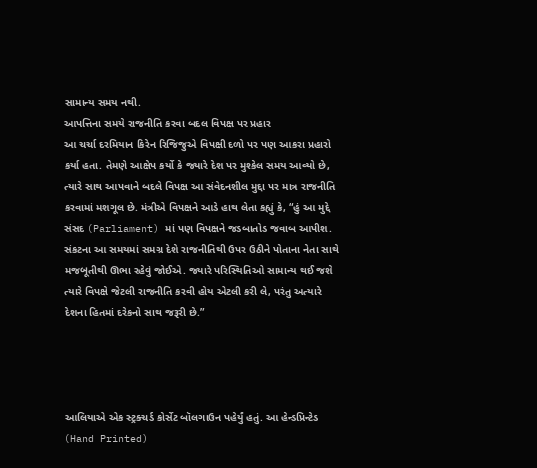સામાન્ય સમય નથી.
આપત્તિના સમયે રાજનીતિ કરવા બદલ વિપક્ષ પર પ્રહાર
આ ચર્ચા દરમિયાન કિરેન રિજિજુએ વિપક્ષી દળો પર પણ આકરા પ્રહારો કર્યા હતા. તેમણે આક્ષેપ કર્યો કે જ્યારે દેશ પર મુશ્કેલ સમય આવ્યો છે, ત્યારે સાથ આપવાને બદલે વિપક્ષ આ સંવેદનશીલ મુદ્દા પર માત્ર રાજનીતિ કરવામાં મશગૂલ છે. મંત્રીએ વિપક્ષને આડે હાથ લેતા કહ્યું કે, “હું આ મુદ્દે સંસદ (Parliament) માં પણ વિપક્ષને જડબાતોડ જવાબ આપીશ. સંકટના આ સમયમાં સમગ્ર દેશે રાજનીતિથી ઉપર ઉઠીને પોતાના નેતા સાથે મજબૂતીથી ઊભા રહેવું જોઈએ. જ્યારે પરિસ્થિતિઓ સામાન્ય થઈ જશે ત્યારે વિપક્ષે જેટલી રાજનીતિ કરવી હોય એટલી કરી લે, પરંતુ અત્યારે દેશના હિતમાં દરેકનો સાથ જરૂરી છે.”




આલિયાએ એક સ્ટ્રક્ચર્ડ કોર્સેટ બૉલગાઉન પહેર્યું હતું. આ હેન્ડપ્રિન્ટેડ (Hand Printed)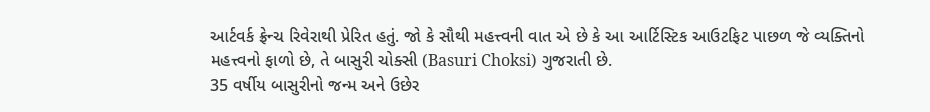આર્ટવર્ક ફ્રેન્ચ રિવેરાથી પ્રેરિત હતું. જો કે સૌથી મહત્ત્વની વાત એ છે કે આ આર્ટિસ્ટિક આઉટફિટ પાછળ જે વ્યક્તિનો મહત્ત્વનો ફાળો છે, તે બાસુરી ચોક્સી (Basuri Choksi) ગુજરાતી છે.
35 વર્ષીય બાસુરીનો જન્મ અને ઉછેર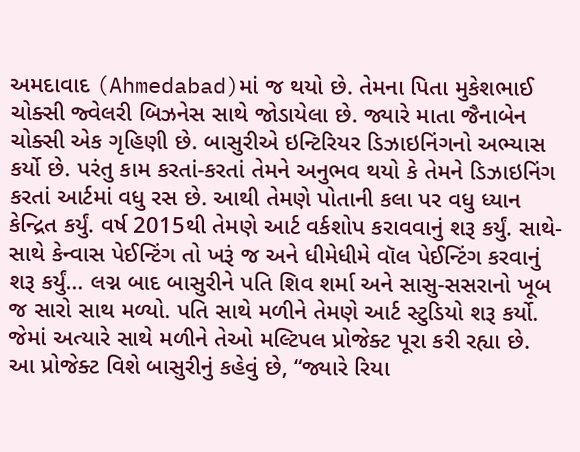અમદાવાદ (Ahmedabad)માં જ થયો છે. તેમના પિતા મુકેશભાઈ ચોક્સી જ્વેલરી બિઝનેસ સાથે જોડાયેલા છે. જ્યારે માતા જૈનાબેન ચોક્સી એક ગૃહિણી છે. બાસુરીએ ઇન્ટિરિયર ડિઝાઇનિંગનો અભ્યાસ કર્યો છે. પરંતુ કામ કરતાં-કરતાં તેમને અનુભવ થયો કે તેમને ડિઝાઇનિંગ કરતાં આર્ટમાં વધુ રસ છે. આથી તેમણે પોતાની કલા પર વધુ ધ્યાન કેન્દ્રિત કર્યું. વર્ષ 2015થી તેમણે આર્ટ વર્કશોપ કરાવવાનું શરૂ કર્યું. સાથે-સાથે કેન્વાસ પેઈન્ટિંગ તો ખરૂં જ અને ધીમેધીમે વૉલ પેઈન્ટિંગ કરવાનું શરૂ કર્યું… લગ્ન બાદ બાસુરીને પતિ શિવ શર્મા અને સાસુ-સસરાનો ખૂબ જ સારો સાથ મળ્યો. પતિ સાથે મળીને તેમણે આર્ટ સ્ટુડિયો શરૂ કર્યો. જેમાં અત્યારે સાથે મળીને તેઓ મલ્ટિપલ પ્રોજેક્ટ પૂરા કરી રહ્યા છે.
આ પ્રોજેક્ટ વિશે બાસુરીનું કહેવું છે, “જ્યારે રિયા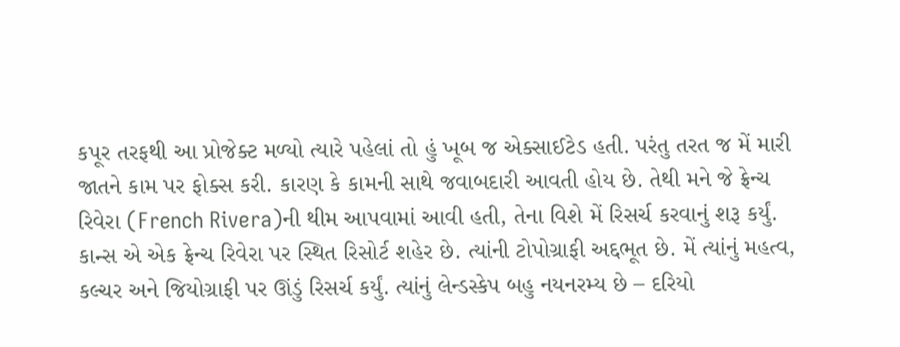કપૂર તરફથી આ પ્રોજેક્ટ મળ્યો ત્યારે પહેલાં તો હું ખૂબ જ એક્સાઈટેડ હતી. પરંતુ તરત જ મેં મારી જાતને કામ પર ફોક્સ કરી. કારણ કે કામની સાથે જવાબદારી આવતી હોય છે. તેથી મને જે ફ્રેન્ચ રિવેરા (French Rivera)ની થીમ આપવામાં આવી હતી, તેના વિશે મેં રિસર્ચ કરવાનું શરૂ કર્યું. કાન્સ એ એક ફ્રેન્ચ રિવેરા પર સ્થિત રિસોર્ટ શહેર છે. ત્યાંની ટોપોગ્રાફી અદ્દભૂત છે. મેં ત્યાંનું મહત્વ, કલ્ચર અને જિયોગ્રાફી પર ઊંડું રિસર્ચ કર્યું. ત્યાંનું લેન્ડસ્કેપ બહુ નયનરમ્ય છે – દરિયો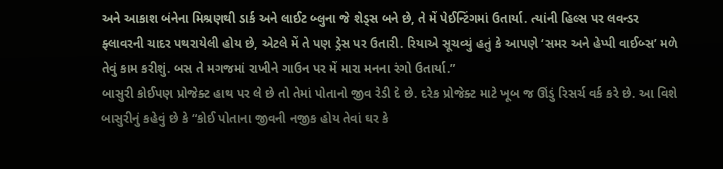અને આકાશ બંનેના મિશ્રણથી ડાર્ક અને લાઈટ બ્લુના જે શેડ્સ બને છે, તે મેં પેઈન્ટિંગમાં ઉતાર્યા. ત્યાંની હિલ્સ પર લવન્ડર ફ્લાવરની ચાદર પથરાયેલી હોય છે, એટલે મેં તે પણ ડ્રેસ પર ઉતારી. રિયાએ સૂચવ્યું હતું કે આપણે ‘સમર અને હેપ્પી વાઈબ્સ’ મળે તેવું કામ કરીશું. બસ તે મગજમાં રાખીને ગાઉન પર મેં મારા મનના રંગો ઉતાર્યા.”
બાસુરી કોઈપણ પ્રોજેક્ટ હાથ પર લે છે તો તેમાં પોતાનો જીવ રેડી દે છે. દરેક પ્રોજેક્ટ માટે ખૂબ જ ઊંડું રિસર્ચ વર્ક કરે છે. આ વિશે બાસુરીનું કહેવું છે કે “કોઈ પોતાના જીવની નજીક હોય તેવાં ઘર કે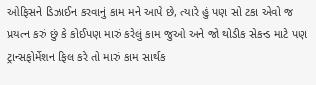ઓફિસને ડિઝાઈન કરવાનું કામ મને આપે છે, ત્યારે હું પણ સો ટકા એવો જ પ્રયત્ન કરું છું કે કોઈપણ મારું કરેલું કામ જુઓ અને જો થોડીક સેકન્ડ માટે પણ ટ્રાન્સફોર્મેશન ફિલ કરે તો મારું કામ સાર્થક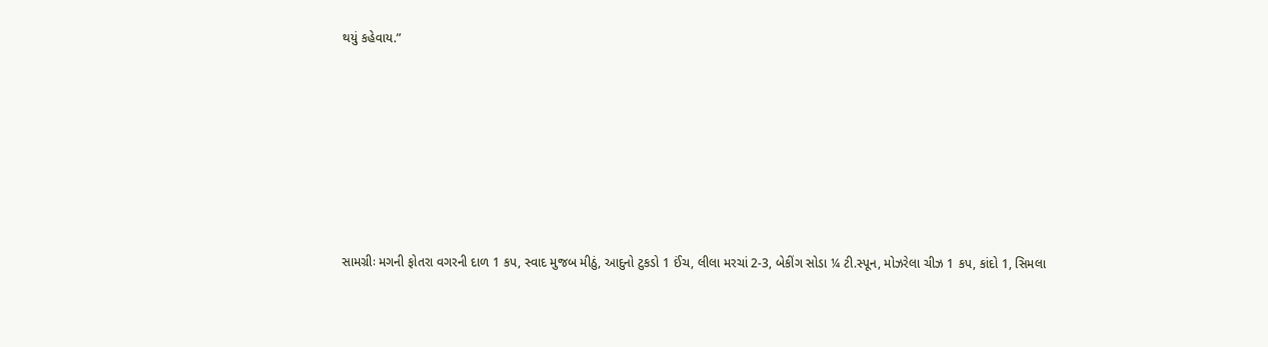થયું કહેવાય.”










સામગ્રીઃ મગની ફોતરા વગરની દાળ 1 કપ, સ્વાદ મુજબ મીઠું, આદુનો ટુકડો 1 ઈંચ, લીલા મરચાં 2-3, બેકીંગ સોડા ¼ ટી.સ્પૂન, મોઝરેલા ચીઝ 1 કપ, કાંદો 1, સિમલા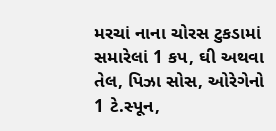મરચાં નાના ચોરસ ટુકડામાં સમારેલાં 1 કપ, ઘી અથવા તેલ, પિઝા સોસ, ઓરેગેનો 1 ટે.સ્પૂન,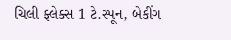ચિલી ફ્લેક્સ 1 ટે.સ્પૂન, બેકીંગ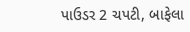પાઉડર 2 ચપટી, બાફેલા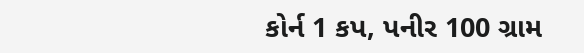કોર્ન 1 કપ, પનીર 100 ગ્રામ